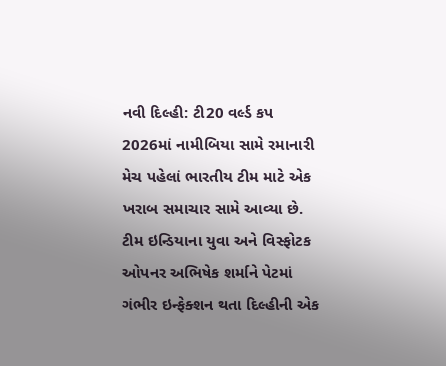નવી દિલ્હી: ટી20 વર્લ્ડ કપ 2026માં નામીબિયા સામે રમાનારી મેચ પહેલાં ભારતીય ટીમ માટે એક ખરાબ સમાચાર સામે આવ્યા છે. ટીમ ઇન્ડિયાના યુવા અને વિસ્ફોટક ઓપનર અભિષેક શર્માને પેટમાં ગંભીર ઇન્ફેક્શન થતા દિલ્હીની એક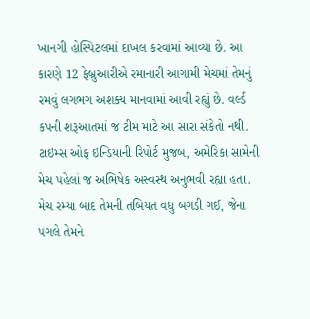ખાનગી હોસ્પિટલમાં દાખલ કરવામાં આવ્યા છે. આ કારણે 12 ફેબ્રુઆરીએ રમાનારી આગામી મેચમાં તેમનું રમવું લગભગ અશક્ય માનવામાં આવી રહ્યું છે. વર્લ્ડ કપની શરૂઆતમાં જ ટીમ માટે આ સારા સંકેતો નથી.
ટાઇમ્સ ઓફ ઇન્ડિયાની રિપોર્ટ મુજબ, અમેરિકા સામેની મેચ પહેલાં જ અભિષેક અસ્વસ્થ અનુભવી રહ્યા હતા. મેચ રમ્યા બાદ તેમની તબિયત વધુ બગડી ગઈ, જેના પગલે તેમને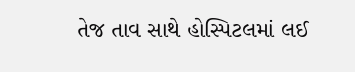તેજ તાવ સાથે હોસ્પિટલમાં લઈ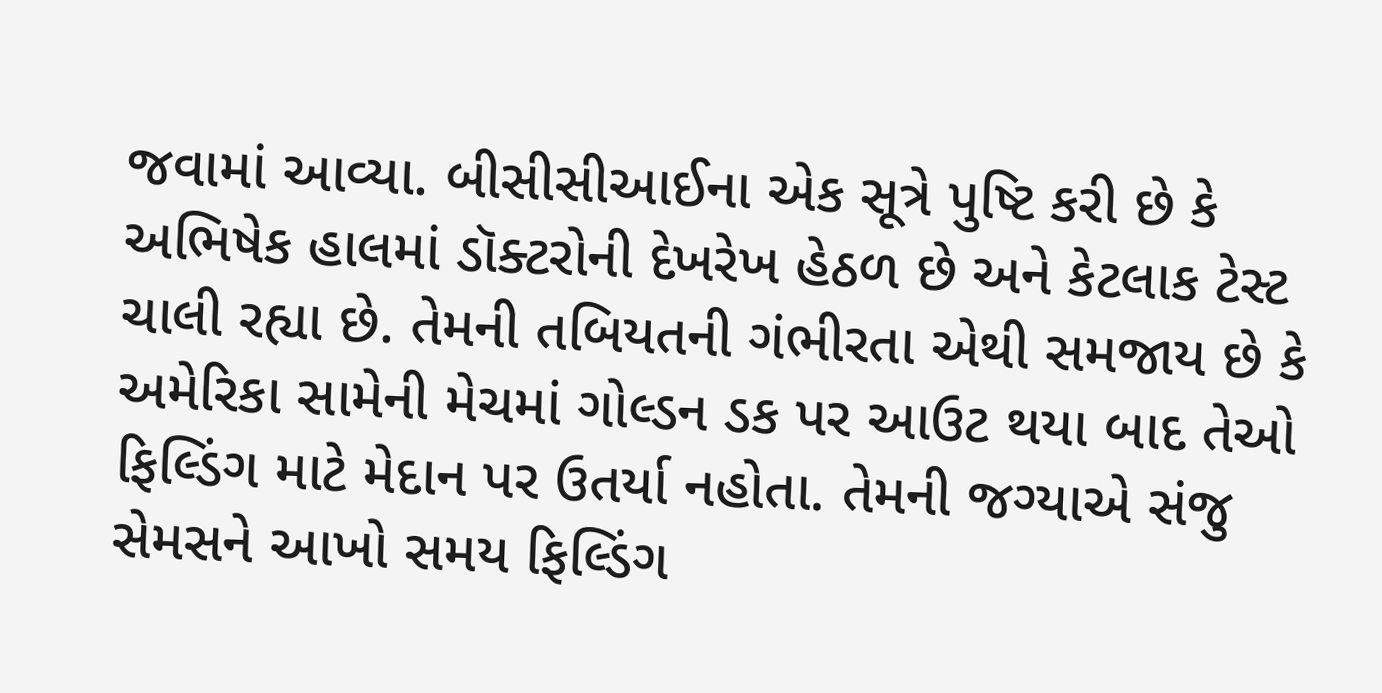જવામાં આવ્યા. બીસીસીઆઈના એક સૂત્રે પુષ્ટિ કરી છે કે અભિષેક હાલમાં ડૉક્ટરોની દેખરેખ હેઠળ છે અને કેટલાક ટેસ્ટ ચાલી રહ્યા છે. તેમની તબિયતની ગંભીરતા એથી સમજાય છે કે અમેરિકા સામેની મેચમાં ગોલ્ડન ડક પર આઉટ થયા બાદ તેઓ ફિલ્ડિંગ માટે મેદાન પર ઉતર્યા નહોતા. તેમની જગ્યાએ સંજુ સેમસને આખો સમય ફિલ્ડિંગ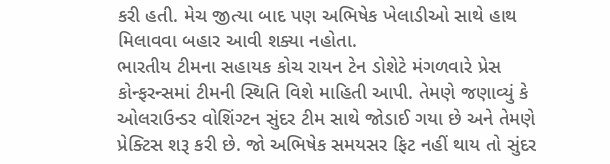કરી હતી. મેચ જીત્યા બાદ પણ અભિષેક ખેલાડીઓ સાથે હાથ મિલાવવા બહાર આવી શક્યા નહોતા.
ભારતીય ટીમના સહાયક કોચ રાયન ટેન ડોશેટે મંગળવારે પ્રેસ કોન્ફરન્સમાં ટીમની સ્થિતિ વિશે માહિતી આપી. તેમણે જણાવ્યું કે ઓલરાઉન્ડર વોશિંગ્ટન સુંદર ટીમ સાથે જોડાઈ ગયા છે અને તેમણે પ્રેક્ટિસ શરૂ કરી છે. જો અભિષેક સમયસર ફિટ નહીં થાય તો સુંદર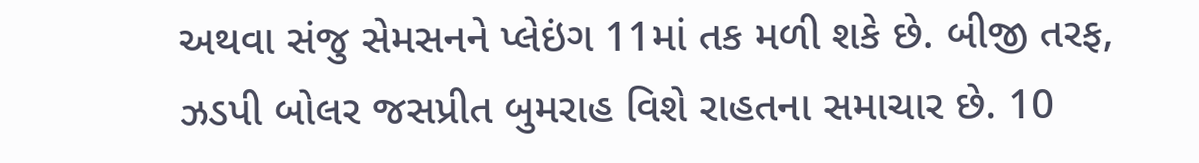અથવા સંજુ સેમસનને પ્લેઇંગ 11માં તક મળી શકે છે. બીજી તરફ, ઝડપી બોલર જસપ્રીત બુમરાહ વિશે રાહતના સમાચાર છે. 10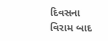દિવસના વિરામ બાદ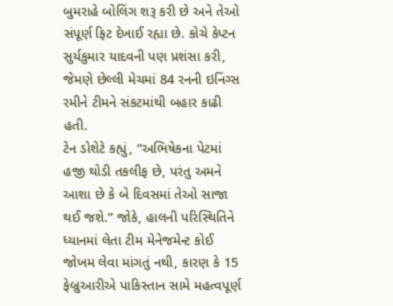બુમરાહે બોલિંગ શરૂ કરી છે અને તેઓ સંપૂર્ણ ફિટ દેખાઈ રહ્યા છે. કોચે કેપ્ટન સુર્યકુમાર યાદવની પણ પ્રશંસા કરી, જેમણે છેલ્લી મેચમાં 84 રનની ઇનિંગ્સ રમીને ટીમને સંકટમાંથી બહાર કાઢી હતી.
ટેન ડોશેટે કહ્યું, “અભિષેકના પેટમાં હજી થોડી તકલીફ છે, પરંતુ અમને આશા છે કે બે દિવસમાં તેઓ સાજા થઈ જશે.” જોકે, હાલની પરિસ્થિતિને ધ્યાનમાં લેતા ટીમ મેનેજમેન્ટ કોઈ જોખમ લેવા માંગતું નથી, કારણ કે 15 ફેબ્રુઆરીએ પાકિસ્તાન સામે મહત્વપૂર્ણ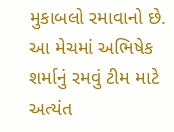મુકાબલો રમાવાનો છે. આ મેચમાં અભિષેક શર્માનું રમવું ટીમ માટે અત્યંત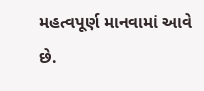મહત્વપૂર્ણ માનવામાં આવે છે.